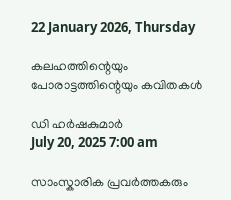22 January 2026, Thursday

കലഹത്തിന്റെയും പോരാട്ടത്തിന്റെയും കവിതകള്‍

ഡി ഹര്‍ഷകുമാര്‍
July 20, 2025 7:00 am

സാംസ്കാരിക പ്രവര്‍ത്തകരും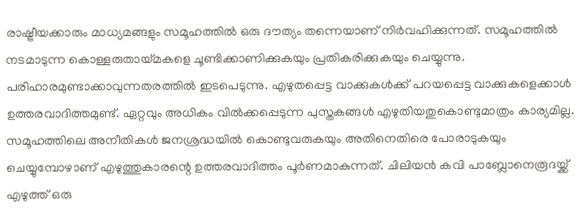രാഷ്ട്രീയക്കാരും മാധ്യമങ്ങളും സമൂഹത്തില്‍ ഒരു ദൗത്യം തന്നെയാണ് നിര്‍വഹിക്കുന്നത്. സമൂഹത്തില്‍ നടമാടുന്ന കൊള്ളരുതായ്മകളെ ചൂണ്ടിക്കാണിക്കുകയും പ്രതികരിക്കുകയും ചെയ്യുന്നു. പരിഹാരമുണ്ടാക്കാവുന്നതരത്തില്‍ ഇടപെടുന്നു. എഴുതപ്പെട്ട വാക്കുകള്‍ക്ക് പറയപ്പെട്ട വാക്കുകളെക്കാള്‍ ഉത്തരവാദിത്തമുണ്ട്. ഏറ്റവും അധികം വില്‍ക്കപ്പെടുന്ന പുസ്തകങ്ങള്‍ എഴുതിയതുകൊണ്ടുമാത്രം കാര്യമില്ല. സമൂഹത്തിലെ അനീതികള്‍ ജനശ്രദ്ധയില്‍ കൊണ്ടുവരുകയും അതിനെതിരെ പോരാടുകയും ചെയ്യുമ്പോഴാണ് എഴുത്തുകാരന്റെ ഉത്തരവാദിത്തം പൂര്‍ണമാകുന്നത്. ചിലിയന്‍ കവി പാബ്ലോനെരൂദയ്ക്ക് എഴുത്ത് ഒരു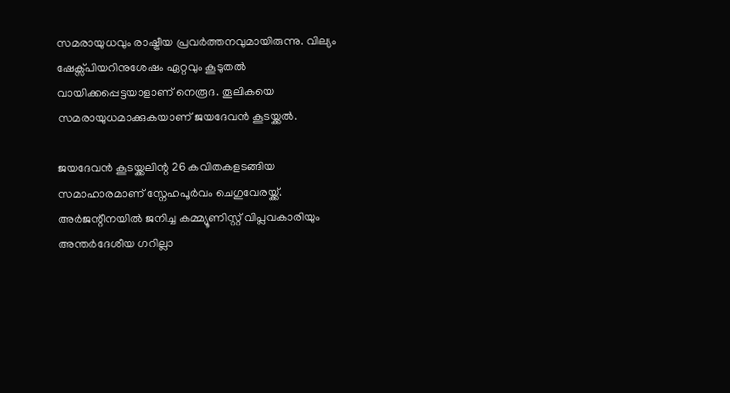സമരായുധവും രാഷ്ട്രീയ പ്രവര്‍ത്തനവുമായിരുന്നു. വില്യം ഷേക്സ്പിയറിനുശേഷം ഏറ്റവും കൂടുതല്‍ വായിക്കപ്പെട്ടയാളാണ് നെരൂദ. തൂലികയെ സമരായുധമാക്കുകയാണ് ജയദേവന്‍ കൂടയ്ക്കല്‍.

ജയദേവന്‍ കൂടയ്ക്കലിന്റ 26 കവിതകളടങ്ങിയ സമാഹാരമാണ് സ്നേഹപൂര്‍വം ചെഗുവേരയ്ക്ക്. അര്‍ജന്റീനയില്‍ ജനിച്ച കമ്മ്യൂണിസ്റ്റ് വിപ്ലവകാരിയും അന്തര്‍ദേശീയ ഗറില്ലാ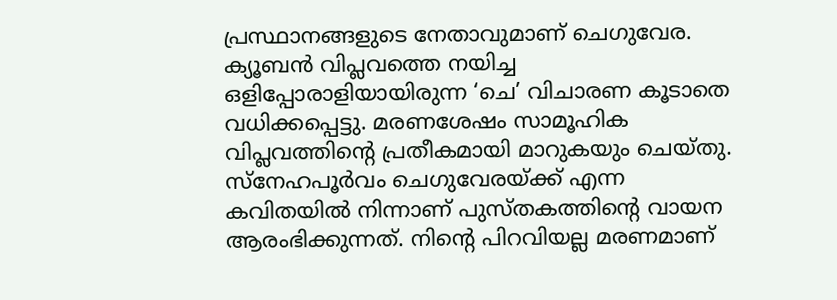പ്രസ്ഥാനങ്ങളുടെ നേതാവുമാണ് ചെഗുവേര. ക്യൂബൻ വിപ്ലവത്തെ നയിച്ച ഒളിപ്പോരാളിയായിരുന്ന ‘ചെ’ വിചാരണ കൂടാതെ വധിക്കപ്പെട്ടു. മരണശേഷം സാമൂഹിക വിപ്ലവത്തിന്റെ പ്രതീകമായി മാറുകയും ചെയ്തു. സ്നേഹപൂര്‍വം ചെഗുവേരയ്ക്ക് എന്ന കവിതയില്‍ നിന്നാണ് പുസ്തകത്തിന്റെ വായന ആരംഭിക്കുന്നത്. നിന്റെ പിറവിയല്ല മരണമാണ്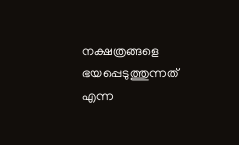നക്ഷത്രങ്ങളെ ഭയപ്പെടുത്തുന്നത് എന്ന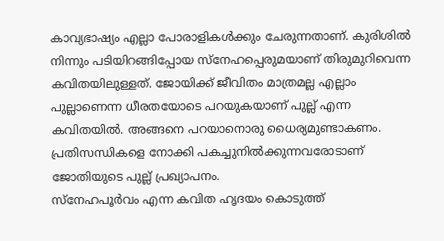കാവ്യഭാഷ്യം എല്ലാ പോരാളികള്‍ക്കും ചേരുന്നതാണ്. കുരിശില്‍ നിന്നും പടിയിറങ്ങിപ്പോയ സ്നേഹപ്പെരുമയാണ് തിരുമുറിവെന്ന കവിതയിലുള്ളത്. ജോയിക്ക് ജീവിതം മാത്രമല്ല എല്ലാം പുല്ലാണെന്ന ധീരതയോടെ പറയുകയാണ് പുല്ല് എന്ന കവിതയില്‍. അങ്ങനെ പറയാനൊരു ധൈര്യമുണ്ടാകണം. പ്രതിസന്ധികളെ നോക്കി പകച്ചുനില്‍ക്കുന്നവരോടാണ് ജോതിയുടെ പുല്ല് പ്രഖ്യാപനം.
സ്നേഹപൂര്‍വം എന്ന കവിത ഹൃദയം കൊടുത്ത്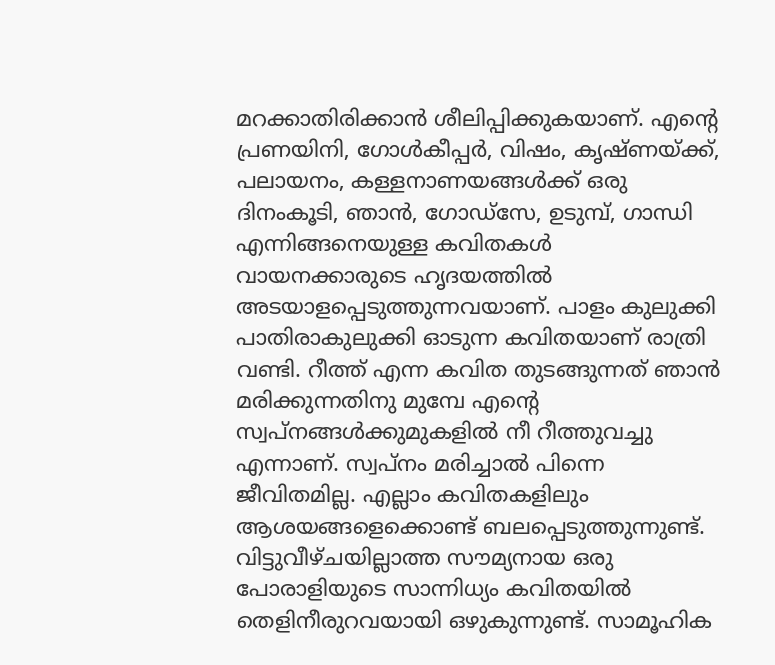മറക്കാതിരിക്കാന്‍ ശീലിപ്പിക്കുകയാണ്. എന്റെ പ്രണയിനി, ഗോള്‍കീപ്പര്‍, വിഷം, കൃഷ്ണയ്ക്ക്, പലായനം, കള്ളനാണയങ്ങള്‍ക്ക് ഒരു ദിനംകൂടി, ഞാന്‍, ഗോ‍ഡ‍്‌സേ, ഉടുമ്പ്, ഗാന്ധി എന്നിങ്ങനെയുള്ള കവിതകള്‍ വായനക്കാരുടെ ഹൃദയത്തില്‍ അടയാളപ്പെടുത്തുന്നവയാണ്. പാളം കുലുക്കി പാതിരാകുലുക്കി ഓടുന്ന കവിതയാണ് രാത്രി വണ്ടി. റീത്ത് എന്ന കവിത തുടങ്ങുന്നത് ഞാന്‍ മരിക്കുന്നതിനു മുമ്പേ എന്റെ സ്വപ്നങ്ങള്‍ക്കുമുകളില്‍ നീ റീത്തുവച്ചു എന്നാണ്. സ്വപ്നം മരിച്ചാല്‍ പിന്നെ ജീവിതമില്ല. എല്ലാം കവിതകളിലും ആശയങ്ങളെക്കൊണ്ട് ബലപ്പെടുത്തുന്നുണ്ട്. വിട്ടുവീഴ്ചയില്ലാത്ത സൗമ്യനായ ഒരു പോരാളിയുടെ സാന്നിധ്യം കവിതയില്‍ തെളിനീരുറവയായി ഒഴുകുന്നുണ്ട്. സാമൂഹിക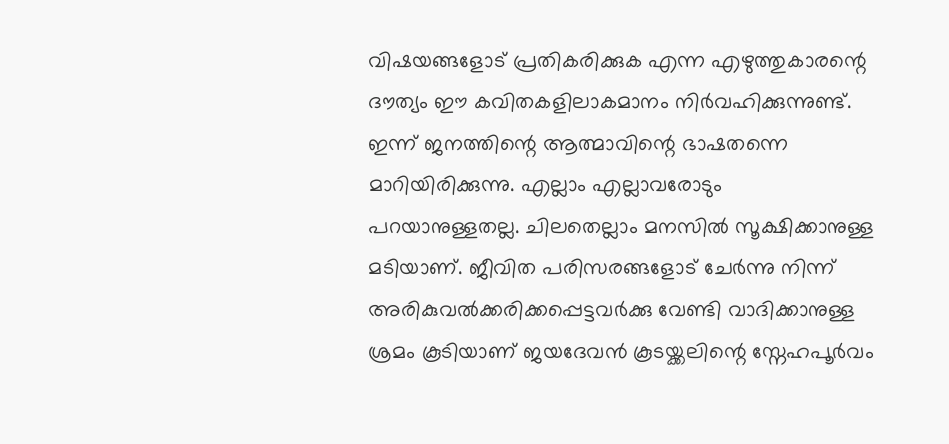വിഷയങ്ങളോട് പ്രതികരിക്കുക എന്ന എഴുത്തുകാരന്റെ ദൗത്യം ഈ കവിതകളിലാകമാനം നിര്‍വഹിക്കുന്നുണ്ട്.
ഇന്ന് ജനത്തിന്റെ ആത്മാവിന്റെ ഭാഷതന്നെ മാറിയിരിക്കുന്നു. എല്ലാം എല്ലാവരോടും പറയാനുള്ളതല്ല. ചിലതെല്ലാം മനസില്‍ സൂക്ഷിക്കാനുള്ള മടിയാണ്. ജീവിത പരിസരങ്ങളോട് ചേര്‍ന്നു നിന്ന് അരികുവല്‍ക്കരിക്കപ്പെട്ടവര്‍ക്കു വേണ്ടി വാദിക്കാനുള്ള ശ്രമം കൂടിയാണ് ജയദേവന്‍ കൂടയ്ക്കലിന്റെ സ്നേഹപൂര്‍വം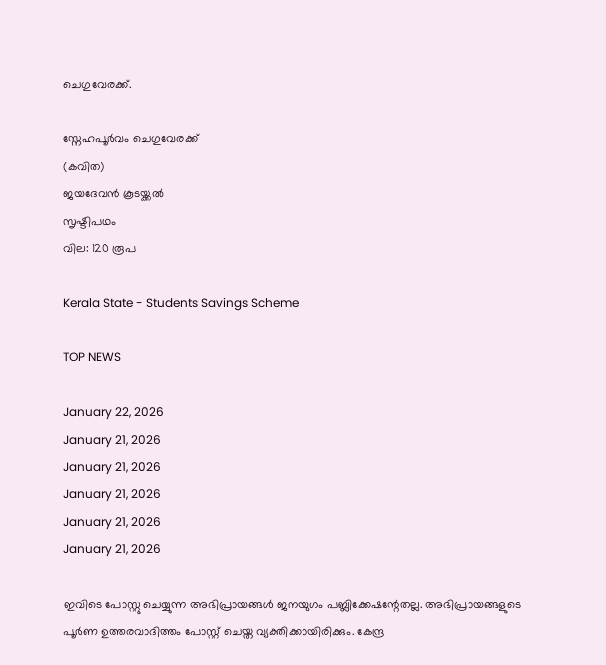ചെഗുവേരക്ക്.

സ്നേഹപൂര്‍വം ചെഗുവേരക്ക്
(കവിത)
ജയദേവന്‍ കൂടയ്ക്കല്‍
സൃഷ്ടിപഥം
വില: 120 രൂപ

Kerala State - Students Savings Scheme

TOP NEWS

January 22, 2026
January 21, 2026
January 21, 2026
January 21, 2026
January 21, 2026
January 21, 2026

ഇവിടെ പോസ്റ്റു ചെയ്യുന്ന അഭിപ്രായങ്ങള്‍ ജനയുഗം പബ്ലിക്കേഷന്റേതല്ല. അഭിപ്രായങ്ങളുടെ പൂര്‍ണ ഉത്തരവാദിത്തം പോസ്റ്റ് ചെയ്ത വ്യക്തിക്കായിരിക്കും. കേന്ദ്ര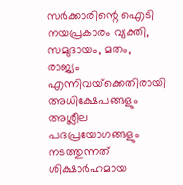സര്‍ക്കാരിന്റെ ഐടി നയപ്രകാരം വ്യക്തി, സമുദായം, മതം, രാജ്യം എന്നിവയ്‌ക്കെതിരായി അധിക്ഷേപങ്ങളും അശ്ലീല പദപ്രയോഗങ്ങളും നടത്തുന്നത് ശിക്ഷാര്‍ഹമായ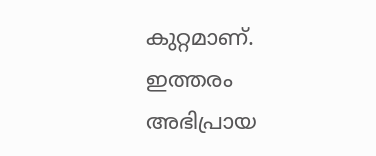കുറ്റമാണ്. ഇത്തരം അഭിപ്രായ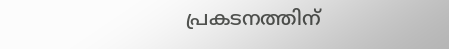പ്രകടനത്തിന്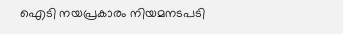ഐടി നയപ്രകാരം നിയമനടപടി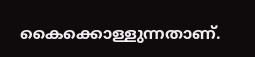കൈക്കൊള്ളുന്നതാണ്.